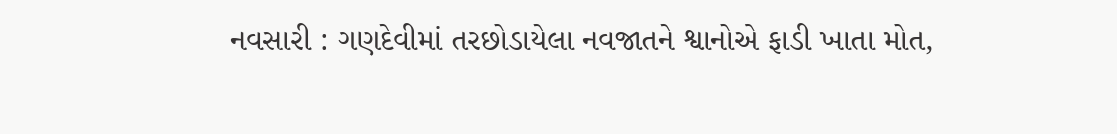નવસારી : ગણદેવીમાં તરછોડાયેલા નવજાતને શ્વાનોએ ફાડી ખાતા મોત,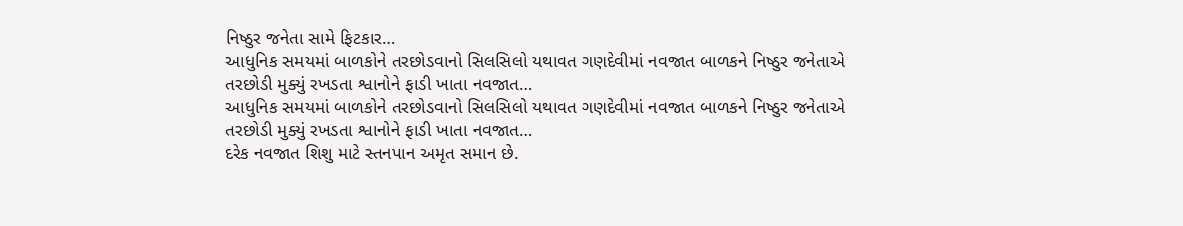નિષ્ઠુર જનેતા સામે ફિટકાર…
આધુનિક સમયમાં બાળકોને તરછોડવાનો સિલસિલો યથાવત ગણદેવીમાં નવજાત બાળકને નિષ્ઠુર જનેતાએ તરછોડી મુક્યું રખડતા શ્વાનોને ફાડી ખાતા નવજાત…
આધુનિક સમયમાં બાળકોને તરછોડવાનો સિલસિલો યથાવત ગણદેવીમાં નવજાત બાળકને નિષ્ઠુર જનેતાએ તરછોડી મુક્યું રખડતા શ્વાનોને ફાડી ખાતા નવજાત…
દરેક નવજાત શિશુ માટે સ્તનપાન અમૃત સમાન છે.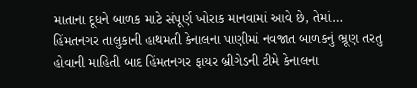માતાના દૂધને બાળક માટે સંપૂર્ણ ખોરાક માનવામાં આવે છે, તેમાં…
હિંમતનગર તાલુકાની હાથમતી કેનાલના પાણીમાં નવજાત બાળકનું ભ્રૂણ તરતુ હોવાની માહિતી બાદ હિંમતનગર ફાયર બ્રીગેડની ટીમે કેનાલના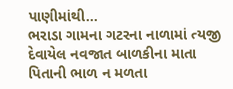પાણીમાંથી…
ભરાડા ગામના ગટરના નાળામાં ત્યજી દેવાયેલ નવજાત બાળકીના માતા પિતાની ભાળ ન મળતા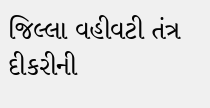જિલ્લા વહીવટી તંત્ર દીકરીની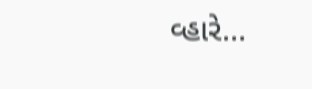વ્હારે…